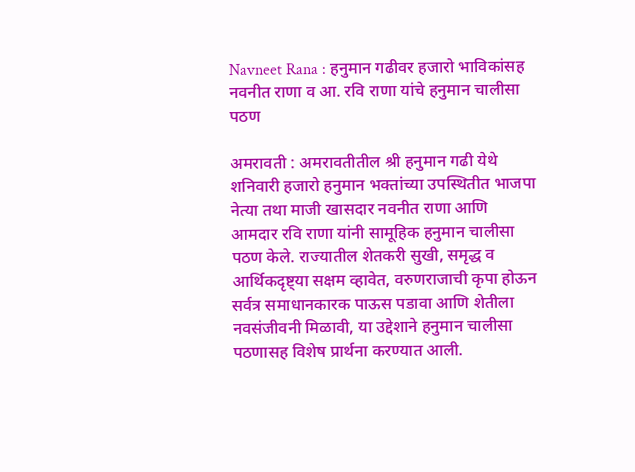Navneet Rana : हनुमान गढीवर हजारो भाविकांसह नवनीत राणा व आ. रवि राणा यांचे हनुमान चालीसा पठण

अमरावती : अमरावतीतील श्री हनुमान गढी येथे शनिवारी हजारो हनुमान भक्तांच्या उपस्थितीत भाजपा नेत्या तथा माजी खासदार नवनीत राणा आणि आमदार रवि राणा यांनी सामूहिक हनुमान चालीसा पठण केले. राज्यातील शेतकरी सुखी, समृद्ध व आर्थिकदृष्ट्या सक्षम व्हावेत, वरुणराजाची कृपा होऊन सर्वत्र समाधानकारक पाऊस पडावा आणि शेतीला नवसंजीवनी मिळावी, या उद्देशाने हनुमान चालीसा पठणासह विशेष प्रार्थना करण्यात आली.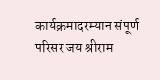कार्यक्रमादरम्यान संपूर्ण परिसर जय श्रीराम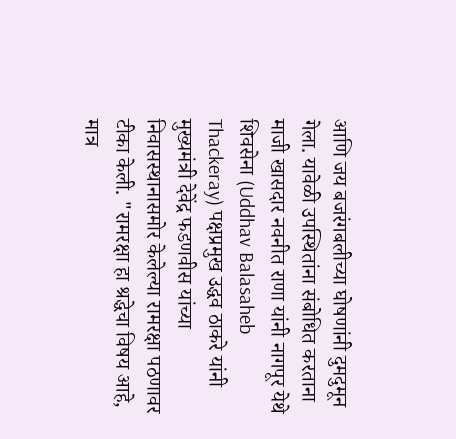आणि जय बजरंगबलीच्या घोषणांनी दुमदुमून गेला. यावेळी उपस्थितांना संबोधित करताना माजी खासदार नवनीत राणा यांनी नागपूर येथे शिवसेना (Uddhav Balasaheb Thackeray) पक्षप्रमुख उद्धव ठाकरे यांनी मुख्यमंत्री देवेंद्र फडणवीस यांच्या निवासस्थानासमोर केलेल्या रामरक्षा पठणावर टीका केली. "रामरक्षा हा श्रद्धेचा विषय आहे, मात्र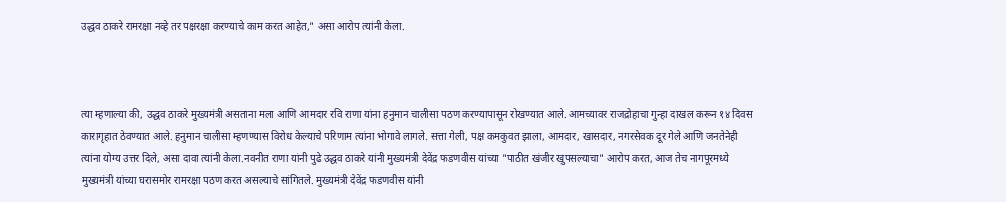उद्धव ठाकरे रामरक्षा नव्हे तर पक्षरक्षा करण्याचे काम करत आहेत," असा आरोप त्यांनी केला.



त्या म्हणाल्या की, उद्धव ठाकरे मुख्यमंत्री असताना मला आणि आमदार रवि राणा यांना हनुमान चालीसा पठण करण्यापासून रोखण्यात आले. आमच्यावर राजद्रोहाचा गुन्हा दाखल करून १४ दिवस कारागृहात ठेवण्यात आले. हनुमान चालीसा म्हणण्यास विरोध केल्याचे परिणाम त्यांना भोगावे लागले. सत्ता गेली, पक्ष कमकुवत झाला, आमदार, खासदार, नगरसेवक दूर गेले आणि जनतेनेही त्यांना योग्य उत्तर दिले, असा दावा त्यांनी केला.नवनीत राणा यांनी पुढे उद्धव ठाकरे यांनी मुख्यमंत्री देवेंद्र फडणवीस यांच्या "पाठीत खंजीर खुपसल्याचा" आरोप करत, आज तेच नागपूरमध्ये मुख्यमंत्री यांच्या घरासमोर रामरक्षा पठण करत असल्याचे सांगितले. मुख्यमंत्री देवेंद्र फडणवीस यांनी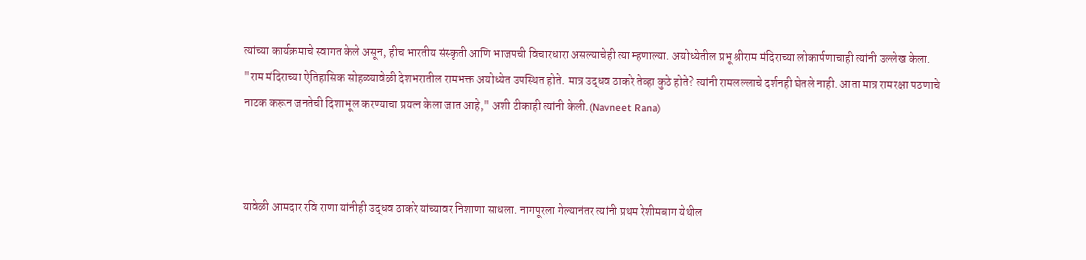त्यांच्या कार्यक्रमाचे स्वागत केले असून, हीच भारतीय संस्कृती आणि भाजपची विचारधारा असल्याचेही त्या म्हणाल्या. अयोध्येतील प्रभू श्रीराम मंदिराच्या लोकार्पणाचाही त्यांनी उल्लेख केला. "राम मंदिराच्या ऐतिहासिक सोहळ्यावेळी देशभरातील रामभक्त अयोध्येत उपस्थित होते. मात्र उद्धव ठाकरे तेव्हा कुठे होते? त्यांनी रामलल्लाचे दर्शनही घेतले नाही. आता मात्र रामरक्षा पठणाचे नाटक करून जनतेची दिशाभूल करण्याचा प्रयत्न केला जात आहे," अशी टीकाही त्यांनी केली.(Navneet Rana)



यावेळी आमदार रवि राणा यांनीही उद्धव ठाकरे यांच्यावर निशाणा साधला. नागपूरला गेल्यानंतर त्यांनी प्रथम रेशीमबाग येथील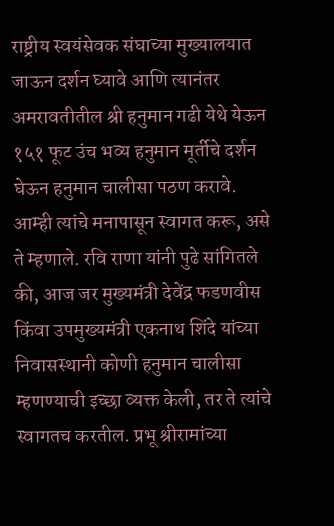राष्ट्रीय स्वयंसेवक संघाच्या मुख्यालयात जाऊन दर्शन घ्यावे आणि त्यानंतर अमरावतीतील श्री हनुमान गढी येथे येऊन १५१ फूट उंच भव्य हनुमान मूर्तीचे दर्शन घेऊन हनुमान चालीसा पठण करावे. आम्ही त्यांचे मनापासून स्वागत करू, असे ते म्हणाले. रवि राणा यांनी पुढे सांगितले की, आज जर मुख्यमंत्री देवेंद्र फडणवीस किंवा उपमुख्यमंत्री एकनाथ शिंदे यांच्या निवासस्थानी कोणी हनुमान चालीसा म्हणण्याची इच्छा व्यक्त केली, तर ते त्यांचे स्वागतच करतील. प्रभू श्रीरामांच्या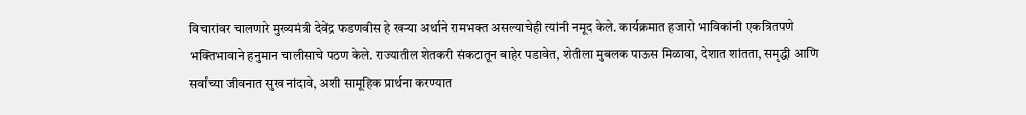विचारांवर चालणारे मुख्यमंत्री देवेंद्र फडणवीस हे खऱ्या अर्थाने रामभक्त असल्याचेही त्यांनी नमूद केले. कार्यक्रमात हजारो भाविकांनी एकत्रितपणे भक्तिभावाने हनुमान चालीसाचे पठण केले. राज्यातील शेतकरी संकटातून बाहेर पडावेत, शेतीला मुबलक पाऊस मिळावा, देशात शांतता, समृद्धी आणि सर्वांच्या जीवनात सुख नांदावे, अशी सामूहिक प्रार्थना करण्यात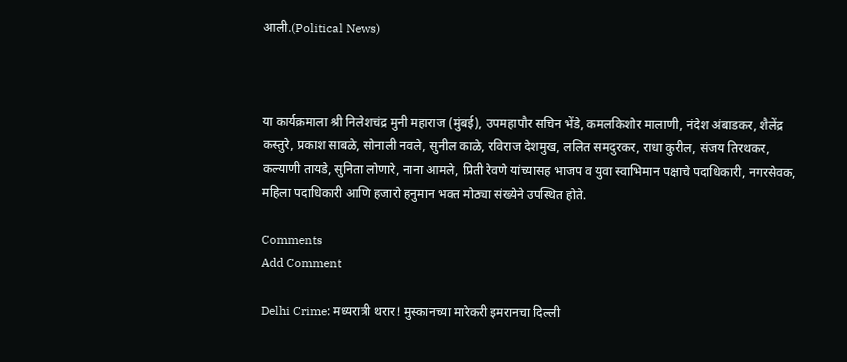आली.(Political News)



या कार्यक्रमाला श्री निलेशचंद्र मुनी महाराज (मुंबई), उपमहापौर सचिन भेंडे, कमलकिशोर मालाणी, नंदेश अंबाडकर, शैलेंद्र कस्तुरे, प्रकाश साबळे, सोनाली नवले, सुनील काळे, रविराज देशमुख, ललित समदुरकर, राधा कुरील, संजय तिरथकर, कल्याणी तायडे, सुनिता लोणारे, नाना आमले, प्रिती रेवणे यांच्यासह भाजप व युवा स्वाभिमान पक्षाचे पदाधिकारी, नगरसेवक, महिला पदाधिकारी आणि हजारो हनुमान भक्त मोठ्या संख्येने उपस्थित होते.

Comments
Add Comment

Delhi Crime: मध्यरात्री थरार! मुस्कानच्या मारेकरी इमरानचा दिल्ली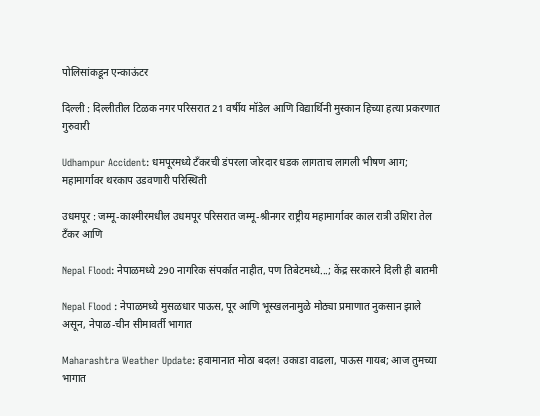पोलिसांकडून एन्काऊंटर

दिल्ली : दिल्लीतील टिळक नगर परिसरात 21 वर्षीय मॉडेल आणि विद्यार्थिनी मुस्कान हिच्या हत्या प्रकरणात गुरुवारी

Udhampur Accident: धमपूरमध्ये टँकरची डंपरला जोरदार धडक लागताच लागली भीषण आग; महामार्गावर थरकाप उडवणारी परिस्थिती

उधमपूर : जम्मू-काश्मीरमधील उधमपूर परिसरात जम्मू-श्रीनगर राष्ट्रीय महामार्गावर काल रात्री उशिरा तेल टँकर आणि

Nepal Flood: नेपाळमध्ये 290 नागरिक संपर्कात नाहीत, पण तिबेटमध्ये...; केंद्र सरकारने दिली ही बातमी

Nepal Flood : नेपाळमध्ये मुसळधार पाऊस, पूर आणि भूस्खलनामुळे मोठ्या प्रमाणात नुकसान झाले असून, नेपाळ-चीन सीमावर्ती भागात

Maharashtra Weather Update: हवामानात मोठा बदल! उकाडा वाढला, पाऊस गायब; आज तुमच्या भागात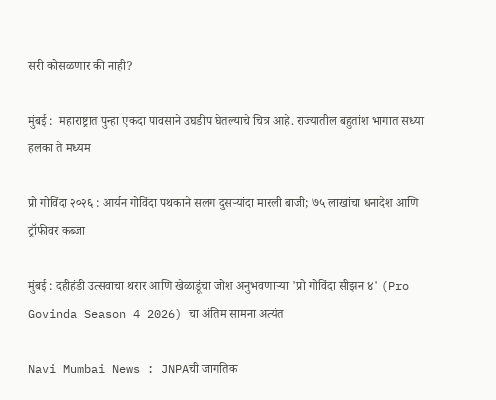सरी कोसळणार की नाही?

मुंबई :  महाराष्ट्रात पुन्हा एकदा पावसाने उघडीप घेतल्याचे चित्र आहे. राज्यातील बहुतांश भागात सध्या हलका ते मध्यम

प्रो गोविंदा २०२६ : आर्यन गोविंदा पथकाने सलग दुसऱ्यांदा मारली बाजी; ७५ लाखांचा धनादेश आणि ट्रॉफीवर कब्जा

मुंबई : दहीहंडी उत्सवाचा थरार आणि खेळाडूंचा जोश अनुभवणाऱ्या 'प्रो गोविंदा सीझन ४' (Pro Govinda Season 4 2026) चा अंतिम सामना अत्यंत

Navi Mumbai News : JNPAची जागतिक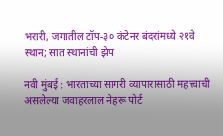भरारी, जगातील टॉप-३० कंटेनर बंदरांमध्ये २१वे स्थान; सात स्थानांची झेप

नवी मुंबई : भारताच्या सागरी व्यापारासाठी महत्त्वाची असलेल्या जवाहरलाल नेहरू पोर्ट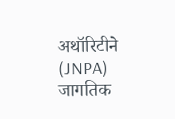अथॉरिटीने (JNPA) जागतिक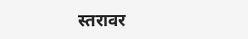स्तरावर